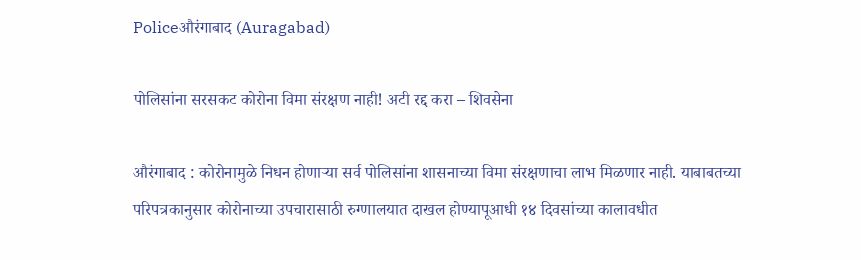Policeऔरंगाबाद (Auragabad)

पोलिसांना सरसकट कोरोना विमा संरक्षण नाही! अटी रद्द करा – शिवसेना

औरंगाबाद : कोरोनामुळे निधन होणाऱ्या सर्व पोलिसांना शासनाच्या विमा संरक्षणाचा लाभ मिळणार नाही. याबाबतच्या परिपत्रकानुसार कोरोनाच्या उपचारासाठी रुग्णालयात दाखल होण्यापूआधी १४ दिवसांच्या कालावधीत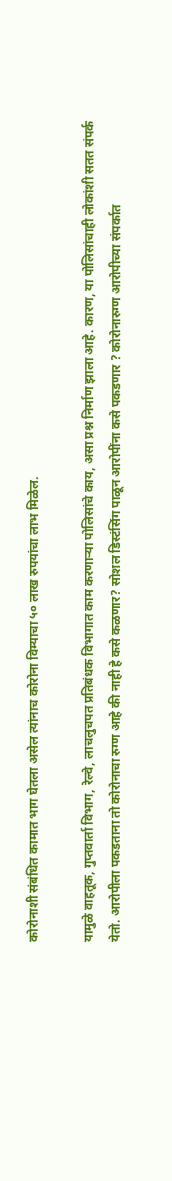कोरोनाशी संबंधित कामात भाग घेतला असेल त्यांनाच कोरोना विम्याचा ५० लाख रुपयांचा लाभ मिळेल.

यामुळे वाहतूक, गुप्तवार्ता विभाग, रेल्वे, लाचलुचपत प्रतिबंधक विभागात काम करणाऱ्या पोलिसांचे काय, असा प्रश्न निर्माण झाला आहे. कारण, या पोलिसांचाही लोकांशी सतत संपर्क येतो. आरोपीला पकडताना तो कोरोनाचा रुग्ण आहे की नाही हे कसे कळणार? सोशल डिस्टंसिंग पाळून आरोपींना कसे पकडणार ? कोरोनारुग्ण आरोपीच्या संपर्कात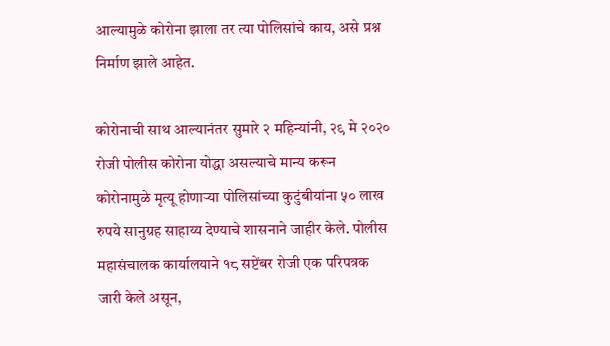आल्यामुळे कोरोना झाला तर त्या पोलिसांचे काय, असे प्रश्न निर्माण झाले आहेत.

कोरोनाची साथ आल्यानंतर सुमारे २ महिन्यांनी, २९ मे २०२० रोजी पोलीस कोरोना योद्धा असल्याचे मान्य करून कोरोनामुळे मृत्यू होणाऱ्या पोलिसांच्या कुटुंबीयांना ५० लाख रुपये सानुग्रह साहाय्य देण्याचे शासनाने जाहीर केले. पोलीस महासंचालक कार्यालयाने १८ सप्टेंबर रोजी एक परिपत्रक जारी केले असून,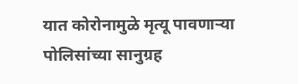यात कोरोनामुळे मृत्यू पावणाऱ्या पोलिसांच्या सानुग्रह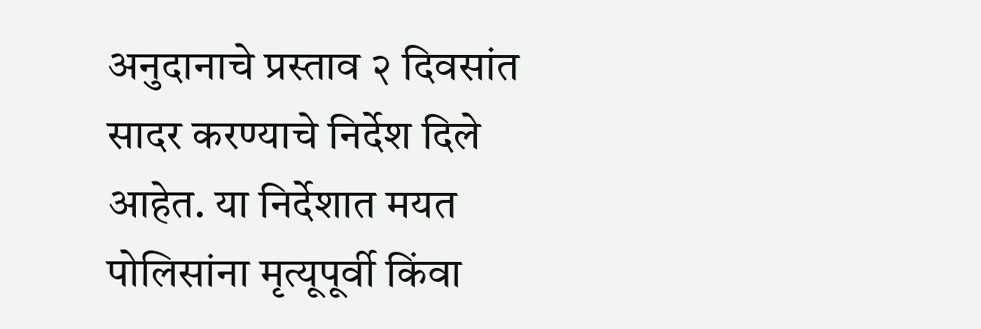अनुदानाचे प्रस्ताव २ दिवसांत सादर करण्याचे निर्देश दिले आहेत. या निर्देशात मयत पोलिसांना मृत्यूपूर्वी किंवा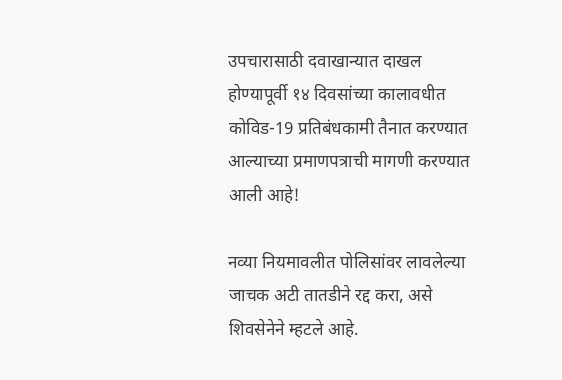उपचारासाठी दवाखान्यात दाखल होण्यापूर्वी १४ दिवसांच्या कालावधीत कोविड-19 प्रतिबंधकामी तैनात करण्यात आल्याच्या प्रमाणपत्राची मागणी करण्यात आली आहे!

नव्या नियमावलीत पोलिसांवर लावलेल्या जाचक अटी तातडीने रद्द करा, असे शिवसेनेने म्हटले आहे.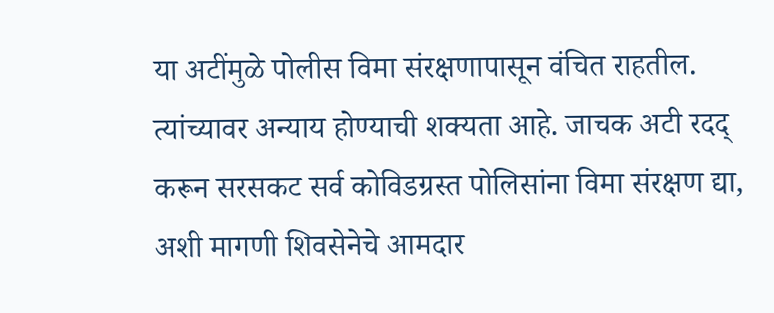या अटींमुळे पोलीस विमा संरक्षणापासून वंचित राहतील. त्यांच्यावर अन्याय होण्याची शक्यता आहे. जाचक अटी रदद् करून सरसकट सर्व कोविडग्रस्त पोलिसांना विमा संरक्षण द्या, अशी मागणी शिवसेनेचे आमदार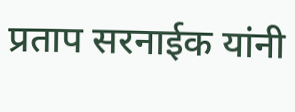प्रताप सरनाईक यांनी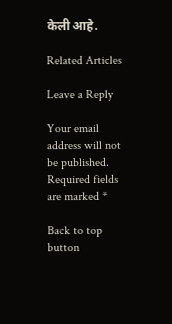केली आहे.

Related Articles

Leave a Reply

Your email address will not be published. Required fields are marked *

Back to top button